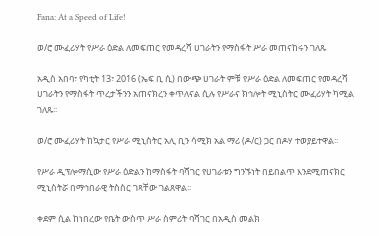Fana: At a Speed of Life!

ወ/ሮ ሙፈሪሃት የሥራ ዕድል ለመፍጠር የመዳረሻ ሀገራትን የማስፋት ሥራ መጠናከሩን ገለጹ

አዲስ አበባ፣ የካቲት 13፣ 2016 (ኤፍ ቢ ሲ) በውጭ ሀገራት ምቹ የሥራ ዕድል ለመፍጠር የመዳረሻ ሀገራትን የማስፋት ጥረታችንን አጠናክረን ቀጥለናል ሲሉ የሥራና ክኅሎት ሚኒስትር ሙፈሪሃት ካሚል ገለጹ፡፡

ወ/ሮ ሙፈሪሃት ከኳታር የሥራ ሚኒስትር አሊ ቢን ሳሚክ አል ማሪ (ዶ/ር) ጋር በዶሃ ተወያይተዋል፡፡

የሥራ ዲፕሎማሲው የሥራ ዕድልን ከማስፋት ባሻገር የሀገራቱን ግንኙነት በይበልጥ እንደሚጠናክር ሚኒስትሯ በማኅበራዊ ትስስር ገጻቸው ገልጸዋል፡፡

ቀደም ሲል ከነበረው የቤት ውስጥ ሥራ ስምሪት ባሻገር በአዲስ መልክ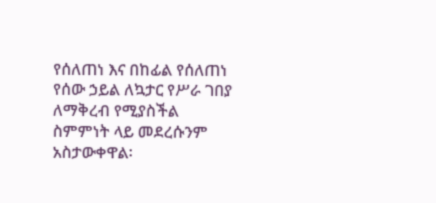የሰለጠነ እና በከፊል የሰለጠነ የሰው ኃይል ለኳታር የሥራ ገበያ ለማቅረብ የሚያስችል ስምምነት ላይ መደረሱንም አስታውቀዋል፡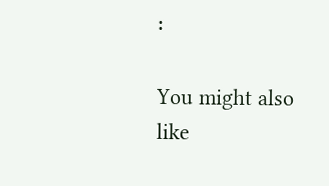፡

You might also like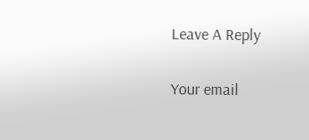Leave A Reply

Your email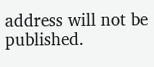address will not be published.